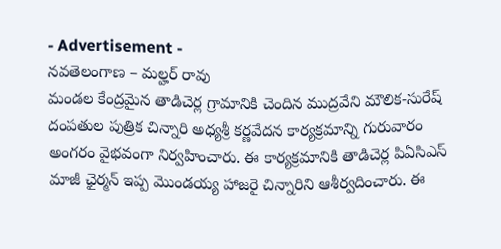- Advertisement -
నవతెలంగాణ – మల్హర్ రావు
మండల కేంద్రమైన తాడిచెర్ల గ్రామానికి చెందిన ముద్రవేని మౌలిక-సురేష్ దంపతుల పుత్రిక చిన్నారి అధ్యశ్రీ కర్ణవేదన కార్యక్రమాన్ని గురువారం అంగరం వైభవంగా నిర్వహించారు. ఈ కార్యక్రమానికి తాడిచెర్ల పిఏసిఎస్ మాజీ ఛైర్మన్ ఇప్ప మొండయ్య హాజరై చిన్నారిని ఆశీర్వదించారు. ఈ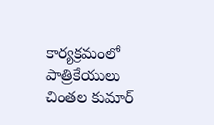కార్యక్రమంలో పాత్రికేయులు చింతల కుమార్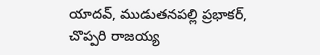యాదవ్, ముడుతనపల్లి ప్రభాకర్, చొప్పరి రాజయ్య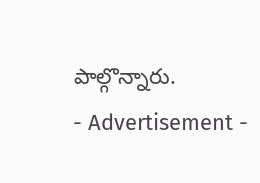పాల్గొన్నారు.
- Advertisement -